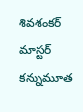శివశంకర్ మాస్టర్ కన్నుమూత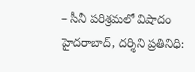– సీనీ పరిశ్రమలో విషాదం
హైదరాబాద్, దర్శిని ప్రతినిధి: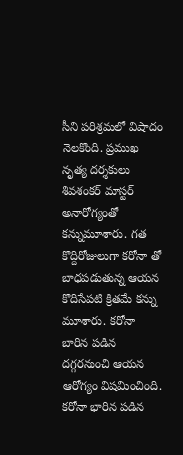సీని పరిశ్రమలో విషాదం నెలకొంది. ప్రముఖ నృత్య దర్శకులు శివశంకర్ మాస్టర్ అనారోగ్యంతో కన్నుమూశారు. గత కొద్దిరోజులుగా కరోనా తో బాధపడుతున్న ఆయన కొదిసేపటి క్రితమే కన్ను మూశారు. కరోనా బారిన పడిన దగ్గరనుంచి ఆయన ఆరోగ్యం విషమించింది. కరోనా భారిన పడిన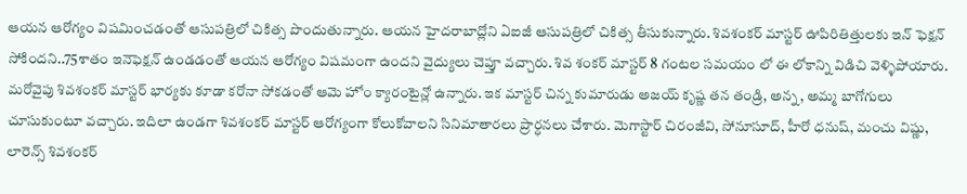ఆయన ఆరోగ్యం విషమించడంతో ఆసుపత్రిలో చికిత్స పొందుతున్నారు. ఆయన హైదరాబాద్లోని ఏఐజీ ఆసుపత్రిలో చికిత్స తీసుకున్నారు. శివశంకర్ మాస్టర్ ఊపిరితిత్తులకు ఇన్ ఫెక్షన్ సోకిందని..75శాతం ఇనెఫెక్షన్ ఉండడంతో ఆయన ఆరోగ్యం విషమంగా ఉందని వైద్యులు చెప్తూ వచ్చారు. శివ శంకర్ మాస్టర్ 8 గంటల సమయం లో ఈ లోకాన్ని విడిచి వెళ్ళిపోయారు. మరోవైపు శివశంకర్ మాస్టర్ భార్యకు కూడా కరోనా సోకడంతో ఆమె హోం క్యారంటైన్లో ఉన్నారు. ఇక మాస్టర్ చిన్న కుమారుడు అజయ్ కృష్ణ తన తండ్రి, అన్న, అమ్మ బాగోగులు చూసుకుంటూ వచ్చారు. ఇదిలా ఉండగా శివశంకర్ మాస్టర్ ఆరోగ్యంగా కోలుకోవాలని సినిమాతారలు ప్రార్ధనలు చేశారు. మెగాస్టార్ చిరంజీవి, సోనూసూద్, హీరో ధనుష్, మంచు విష్ణు, లారెన్స్ శివశంకర్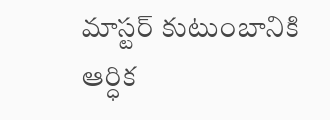మాస్టర్ కుటుంబానికి ఆర్ధిక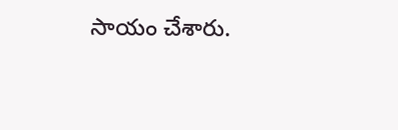సాయం చేశారు.